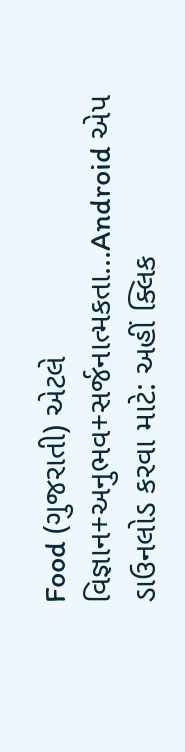Food (ગુજરાતી) એટલે વિજ્ઞાન+અનુભવ+સર્જનાત્મકતા...Android એપ ડાઉનલોડ કરવા માટે: અહીં ક્લિક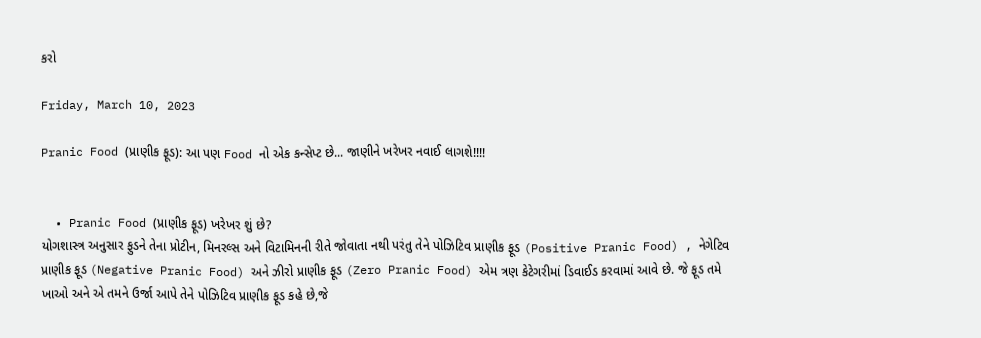કરો

Friday, March 10, 2023

Pranic Food (પ્રાણીક ફૂડ): આ પણ Food નો એક કન્સેપ્ટ છે... જાણીને ખરેખર નવાઈ લાગશે!!!!


  • Pranic Food (પ્રાણીક ફૂડ) ખરેખર શું છે?
યોગશાસ્ત્ર અનુસાર ફુડને તેના પ્રોટીન, મિનરલ્સ અને વિટામિનની રીતે જોવાતા નથી પરંતુ તેને પોઝિટિવ પ્રાણીક ફૂડ (Positive Pranic Food) , નેગેટિવ પ્રાણીક ફૂડ (Negative Pranic Food) અને ઝીરો પ્રાણીક ફૂડ (Zero Pranic Food) એમ ત્રણ કેટેગરીમાં ડિવાઈડ કરવામાં આવે છે. જે ફૂડ તમે ખાઓ અને એ તમને ઉર્જા આપે તેને પોઝિટિવ પ્રાણીક ફૂડ કહે છે,જે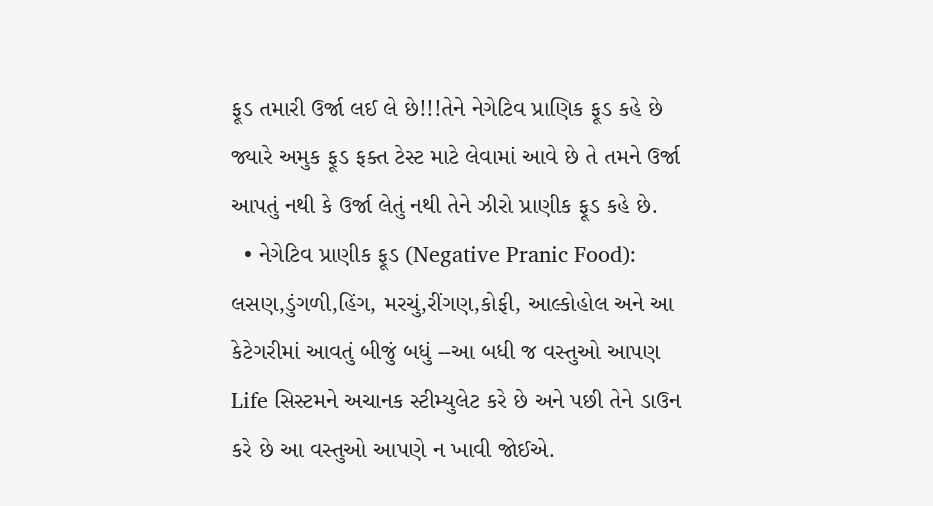ફૂડ તમારી ઉર્જા લઈ લે છે!!!તેને નેગેટિવ પ્રાણિક ફૂડ કહે છે જ્યારે અમુક ફૂડ ફક્ત ટેસ્ટ માટે લેવામાં આવે છે તે તમને ઉર્જા આપતું નથી કે ઉર્જા લેતું નથી તેને ઝીરો પ્રાણીક ફૂડ કહે છે.
  • નેગેટિવ પ્રાણીક ફૂડ (Negative Pranic Food):
લસણ,ડુંગળી,હિંગ, મરચું,રીંગણ,કોફી, આલ્કોહોલ અને આ કેટેગરીમાં આવતું બીજું બધું --આ બધી જ વસ્તુઓ આપણ  Life સિસ્ટમને અચાનક સ્ટીમ્યુલેટ કરે છે અને પછી તેને ડાઉન કરે છે આ વસ્તુઓ આપણે ન ખાવી જોઈએ.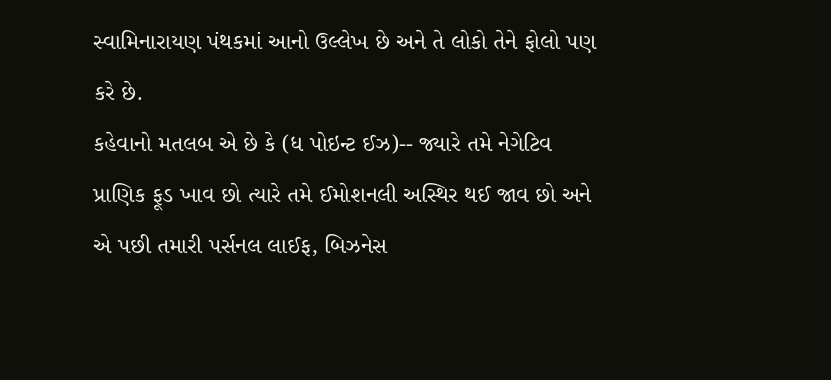સ્વામિનારાયણ પંથકમાં આનો ઉલ્લેખ છે અને તે લોકો તેને ફોલો પણ કરે છે.
કહેવાનો મતલબ એ છે કે (ધ પોઇન્ટ ઈઝ)-- જ્યારે તમે નેગેટિવ પ્રાણિક ફૂડ ખાવ છો ત્યારે તમે ઈમોશનલી અસ્થિર થઈ જાવ છો અને એ પછી તમારી પર્સનલ લાઈફ, બિઝનેસ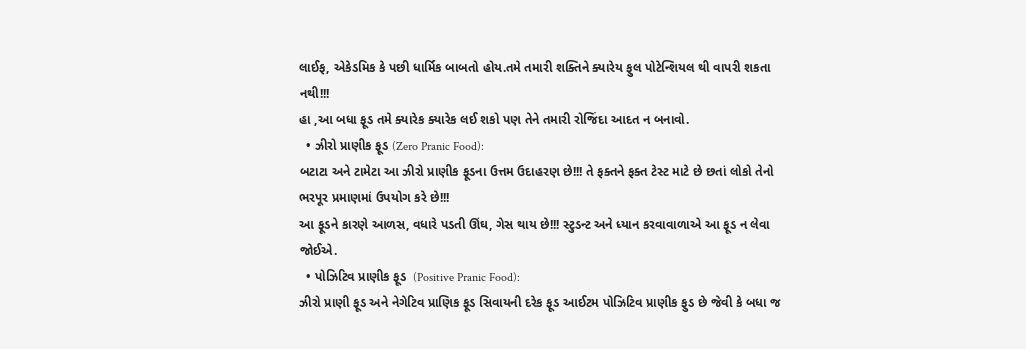લાઈફ, એકેડમિક કે પછી ધાર્મિક બાબતો હોય.તમે તમારી શક્તિને ક્યારેય ફુલ પોટેન્શિયલ થી વાપરી શકતા નથી!!!
હા ,આ બધા ફૂડ તમે ક્યારેક ક્યારેક લઈ શકો પણ તેને તમારી રોજિંદા આદત ન બનાવો.
  • ઝીરો પ્રાણીક ફૂડ (Zero Pranic Food):
બટાટા અને ટામેટા આ ઝીરો પ્રાણીક ફૂડના ઉત્તમ ઉદાહરણ છે!!! તે ફક્તને ફક્ત ટેસ્ટ માટે છે છતાં લોકો તેનો ભરપૂર પ્રમાણમાં ઉપયોગ કરે છે!!!
આ ફૂડને કારણે આળસ, વધારે પડતી ઊંઘ, ગેસ થાય છે!!! સ્ટુડન્ટ અને ધ્યાન કરવાવાળાએ આ ફૂડ ન લેવા જોઈએ.
  • પોઝિટિવ પ્રાણીક ફૂડ  (Positive Pranic Food):
ઝીરો પ્રાણી ફૂડ અને નેગેટિવ પ્રાણિક ફૂડ સિવાયની દરેક ફૂડ આઈટમ પોઝિટિવ પ્રાણીક ફુડ છે જેવી કે બધા જ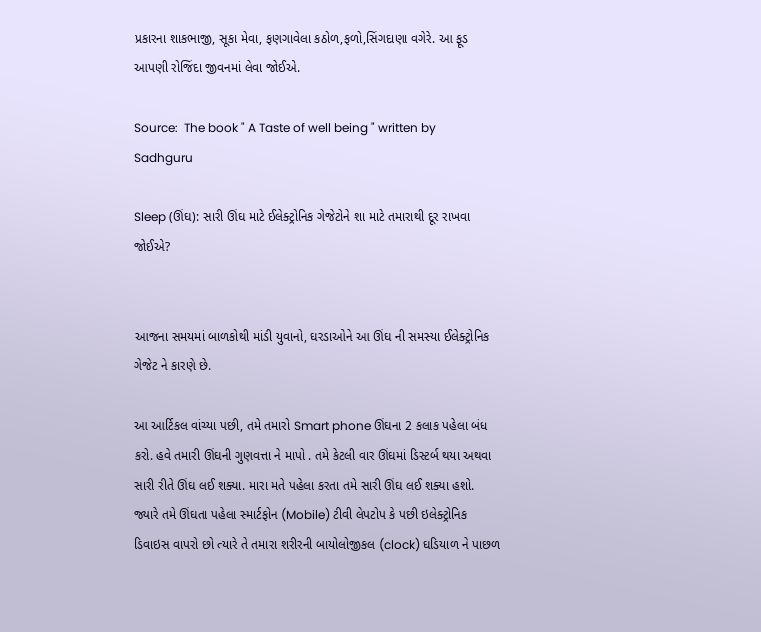પ્રકારના શાકભાજી, સૂકા મેવા, ફણગાવેલા કઠોળ,ફળો,સિંગદાણા વગેરે. આ ફૂડ આપણી રોજિંદા જીવનમાં લેવા જોઈએ.

Source:  The book " A Taste of well being " written by Sadhguru

Sleep (ઊંઘ): સારી ઊંઘ માટે ઈલેક્ટ્રોનિક ગેજેટોને શા માટે તમારાથી દૂર રાખવા જોઈએ?


આજના સમયમાં બાળકોથી માંડી યુવાનો, ઘરડાઓને આ ઊંઘ ની સમસ્યા ઈલેક્ટ્રોનિક ગેજેટ ને કારણે છે.

આ આર્ટિકલ વાંચ્યા પછી, તમે તમારો Smart phone ઊંઘના 2 કલાક પહેલા બંધ કરો. હવે તમારી ઊંઘની ગુણવત્તા ને માપો . તમે કેટલી વાર ઊંઘમાં ડિસ્ટર્બ થયા અથવા સારી રીતે ઊંઘ લઈ શક્યા. મારા મતે પહેલા કરતા તમે સારી ઊંઘ લઈ શક્યા હશો.
જ્યારે તમે ઊંઘતા પહેલા સ્માર્ટફોન (Mobile) ટીવી લેપટોપ કે પછી ઇલેક્ટ્રોનિક ડિવાઇસ વાપરો છો ત્યારે તે તમારા શરીરની બાયોલોજીકલ (clock) ઘડિયાળ ને પાછળ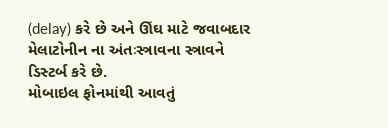(delay) કરે છે અને ઊંઘ માટે જવાબદાર મેલાટોનીન ના અંતઃસ્ત્રાવના સ્ત્રાવને ડિસ્ટર્બ કરે છે.
મોબાઇલ ફોનમાંથી આવતું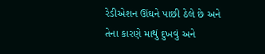રેડીએશન ઊંઘને પાછી ઠેલે છે અને તેના કારણે માથું દુખવું અને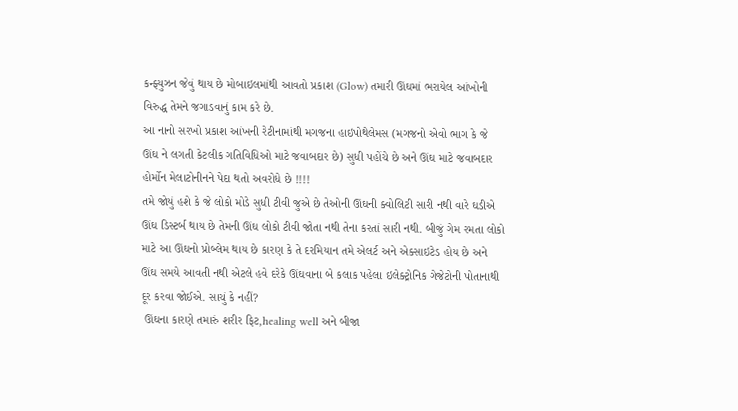કન્ફ્યુઝન જેવું થાય છે મોબાઇલમાંથી આવતો પ્રકાશ (Glow) તમારી ઊંઘમાં ભરાયેલ આંખોની વિરુદ્ધ તેમને જગાડવાનું કામ કરે છે.
આ નાનો સરખો પ્રકાશ આંખની રેટીનામાંથી મગજના હાઇપોથેલેમસ (મગજનો એવો ભાગ કે જે ઊંઘ ને લગતી કેટલીક ગતિવિધિઓ માટે જવાબદાર છે) સુધી પહોંચે છે અને ઊંઘ માટે જવાબદાર હોર્મોન મેલાટોનીનને પેદા થતો અવરોધે છે !!!!
તમે જોયું હશે કે જે લોકો મોડે સુધી ટીવી જુએ છે તેઓની ઊંઘની ક્વોલિટી સારી નથી વારે ઘડીએ ઊંઘ ડિસ્ટર્બ થાય છે તેમની ઊંઘ લોકો ટીવી જોતા નથી તેના કરતાં સારી નથી. બીજું ગેમ રમતા લોકો માટે આ ઊંઘનો પ્રોબ્લેમ થાય છે કારણ કે તે દરમિયાન તમે એલર્ટ અને એક્સાઇટેડ હોય છે અને ઊંઘ સમયે આવતી નથી એટલે હવે દરેકે ઊંઘવાના બે કલાક પહેલા ઇલેક્ટ્રોનિક ગેજેટોની પોતાનાથી દૂર કરવા જોઈએ. સાચું કે નહીં?
 ઊંઘના કારણે તમારું શરીર ફિટ,healing well અને બીજા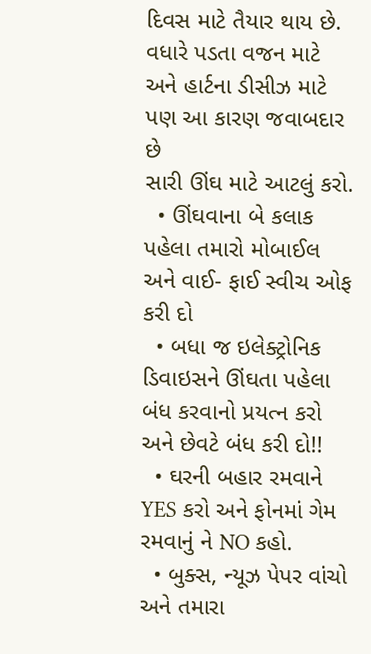દિવસ માટે તૈયાર થાય છે. વધારે પડતા વજન માટે અને હાર્ટના ડીસીઝ માટે પણ આ કારણ જવાબદાર છે
સારી ઊંઘ માટે આટલું કરો.
  • ઊંઘવાના બે કલાક પહેલા તમારો મોબાઈલ અને વાઈ- ફાઈ સ્વીચ ઓફ કરી દો
  • બધા જ ઇલેક્ટ્રોનિક ડિવાઇસને ઊંઘતા પહેલા બંધ કરવાનો પ્રયત્ન કરો અને છેવટે બંધ કરી દો!!
  • ઘરની બહાર રમવાને YES કરો અને ફોનમાં ગેમ રમવાનું ને NO કહો.
  • બુક્સ, ન્યૂઝ પેપર વાંચો અને તમારા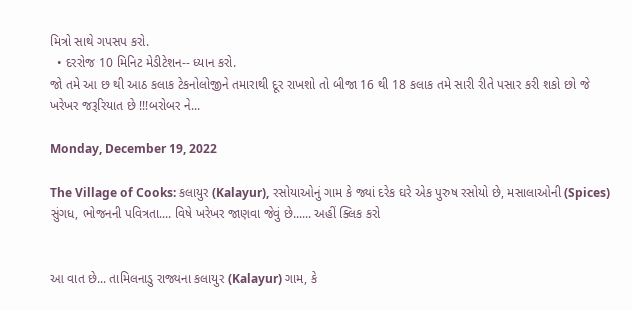મિત્રો સાથે ગપસપ કરો.
  • દરરોજ 10 મિનિટ મેડીટેશન-- ધ્યાન કરો.
જો તમે આ છ થી આઠ કલાક ટેકનોલોજીને તમારાથી દૂર રાખશો તો બીજા 16 થી 18 કલાક તમે સારી રીતે પસાર કરી શકો છો જે ખરેખર જરૂરિયાત છે !!!બરોબર ને...

Monday, December 19, 2022

The Village of Cooks: કલાયુર (Kalayur), રસોયાઓનું ગામ કે જ્યાં દરેક ઘરે એક પુરુષ રસોયો છે, મસાલાઓની (Spices) સુંગધ, ભોજનની પવિત્રતા.... વિષે ખરેખર જાણવા જેવું છે...... અહીં ક્લિક કરો


આ વાત છે... તામિલનાડુ રાજ્યના કલાયુર (Kalayur) ગામ, કે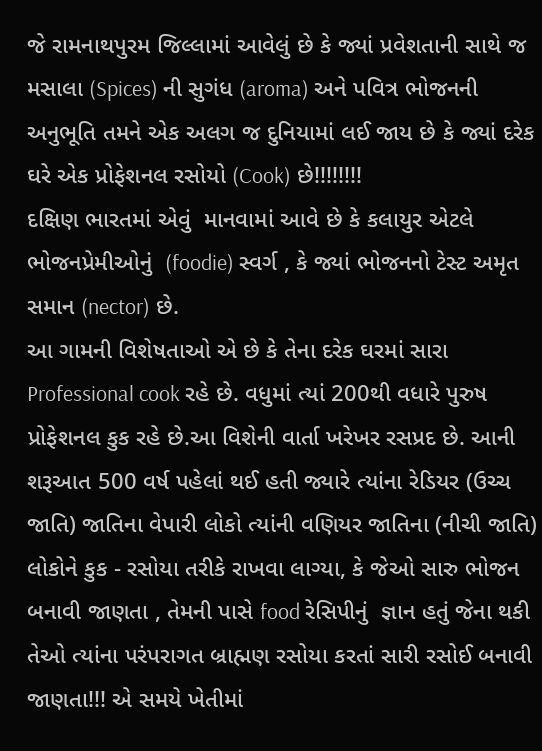જે રામનાથપુરમ જિલ્લામાં આવેલું છે કે જ્યાં પ્રવેશતાની સાથે જ મસાલા (Spices) ની સુગંધ (aroma) અને પવિત્ર ભોજનની અનુભૂતિ તમને એક અલગ જ દુનિયામાં લઈ જાય છે કે જ્યાં દરેક ઘરે એક પ્રોફેશનલ રસોયો (Cook) છે!!!!!!!!
દક્ષિણ ભારતમાં એવું  માનવામાં આવે છે કે કલાયુર એટલે ભોજનપ્રેમીઓનું  (foodie) સ્વર્ગ , કે જ્યાં ભોજનનો ટેસ્ટ અમૃત સમાન (nector) છે.
આ ગામની વિશેષતાઓ એ છે કે તેના દરેક ઘરમાં સારા Professional cook રહે છે. વધુમાં ત્યાં 200થી વધારે પુરુષ પ્રોફેશનલ કુક રહે છે.આ વિશેની વાર્તા ખરેખર રસપ્રદ છે. આની શરૂઆત 500 વર્ષ પહેલાં થઈ હતી જ્યારે ત્યાંના રેડિયર (ઉચ્ચ જાતિ) જાતિના વેપારી લોકો ત્યાંની વણિયર જાતિના (નીચી જાતિ) લોકોને કુક - રસોયા તરીકે રાખવા લાગ્યા, કે જેઓ સારુ ભોજન બનાવી જાણતા , તેમની પાસે food રેસિપીનું  જ્ઞાન હતું જેના થકી તેઓ ત્યાંના પરંપરાગત બ્રાહ્મણ રસોયા કરતાં સારી રસોઈ બનાવી જાણતા!!! એ સમયે ખેતીમાં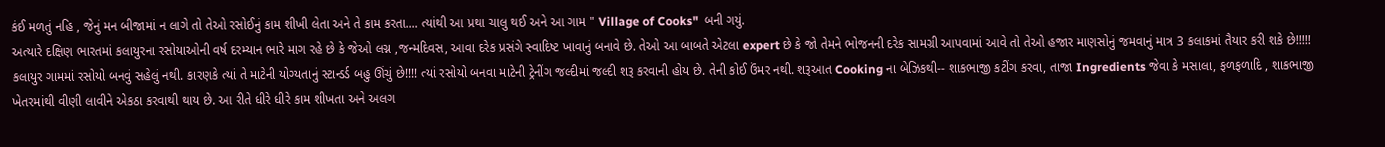કંઈ મળતું નહિ , જેનું મન બીજામાં ન લાગે તો તેઓ રસોઈનું કામ શીખી લેતા અને તે કામ કરતા.... ત્યાંથી આ પ્રથા ચાલુ થઈ અને આ ગામ " Village of Cooks"  બની ગયું.
અત્યારે દક્ષિણ ભારતમાં કલાયુરના રસોયાઓની વર્ષ દરમ્યાન ભારે માગ રહે છે કે જેઓ લગ્ન ,જન્મદિવસ, આવા દરેક પ્રસંગે સ્વાદિષ્ટ ખાવાનું બનાવે છે. તેઓ આ બાબતે એટલા expert છે કે જો તેમને ભોજનની દરેક સામગ્રી આપવામાં આવે તો તેઓ હજાર માણસોનું જમવાનું માત્ર 3 કલાકમાં તૈયાર કરી શકે છે!!!!!
કલાયુર ગામમાં રસોયો બનવું સહેલું નથી. કારણકે ત્યાં તે માટેની યોગ્યતાનું સ્ટાન્ડર્ડ બહુ ઊંચું છે!!!! ત્યાં રસોયો બનવા માટેની ટ્રેનીંગ જલ્દીમાં જલ્દી શરૂ કરવાની હોય છે. તેની કોઈ ઉંમર નથી. શરૂઆત Cooking ના બેઝિકથી-- શાકભાજી કટીંગ કરવા, તાજા Ingredients જેવા કે મસાલા, ફળફળાદિ , શાકભાજી ખેતરમાંથી વીણી લાવીને એકઠા કરવાથી થાય છે. આ રીતે ધીરે ધીરે કામ શીખતા અને અલગ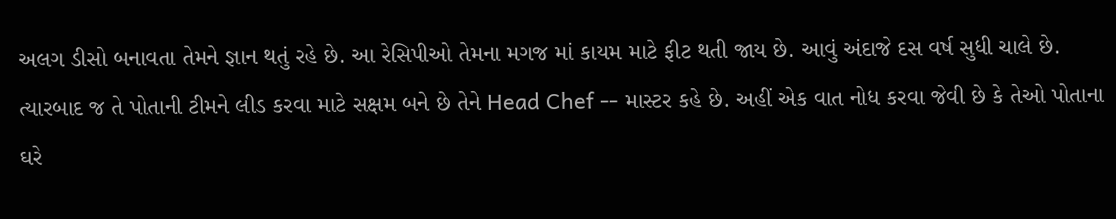અલગ ડીસો બનાવતા તેમને જ્ઞાન થતું રહે છે. આ રેસિપીઓ તેમના મગજ માં કાયમ માટે ફીટ થતી જાય છે. આવું અંદાજે દસ વર્ષ સુધી ચાલે છે. ત્યારબાદ જ તે પોતાની ટીમને લીડ કરવા માટે સક્ષમ બને છે તેને Head Chef -- માસ્ટર કહે છે. અહીં એક વાત નોધ કરવા જેવી છે કે તેઓ પોતાના ઘરે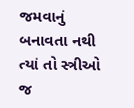જમવાનું બનાવતા નથી ત્યાં તો સ્ત્રીઓ જ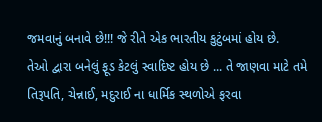જમવાનું બનાવે છે!!! જે રીતે એક ભારતીય કુટુંબમાં હોય છે.
તેઓ દ્વારા બનેલું ફૂડ કેટલું સ્વાદિષ્ટ હોય છે ... તે જાણવા માટે તમે તિરૂપતિ, ચેન્નાઈ, મદુરાઈ ના ધાર્મિક સ્થળોએ ફરવા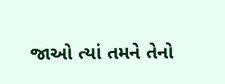જાઓ ત્યાં તમને તેનો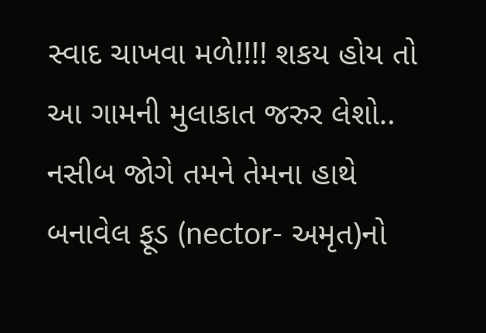સ્વાદ ચાખવા મળે!!!! શકય હોય તો આ ગામની મુલાકાત જરુર લેશો.. નસીબ જોગે તમને તેમના હાથે બનાવેલ ફૂડ (nector- અમૃત)નો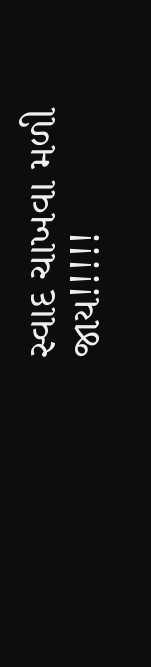સ્વાદ ચાખવા મળી જાય!!!!!